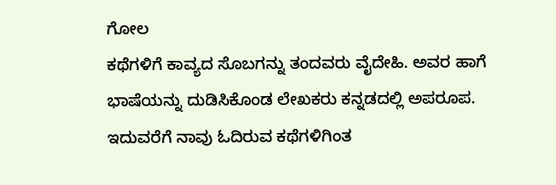ಗೋಲ
ಕಥೆಗಳಿಗೆ ಕಾವ್ಯದ ಸೊಬಗನ್ನು ತಂದವರು ವೈದೇಹಿ. ಅವರ ಹಾಗೆ ಭಾಷೆಯನ್ನು ದುಡಿಸಿಕೊಂಡ ಲೇಖಕರು ಕನ್ನಡದಲ್ಲಿ ಅಪರೂಪ. ಇದುವರೆಗೆ ನಾವು ಓದಿರುವ ಕಥೆಗಳಿಗಿಂತ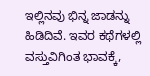ಇಲ್ಲಿನವು ಭಿನ್ನ ಜಾಡನ್ನು ಹಿಡಿದಿವೆ. ಇವರ ಕಥೆಗಳಲ್ಲಿ ವಸ್ತುವಿಗಿಂತ ಭಾವಕ್ಕೆ,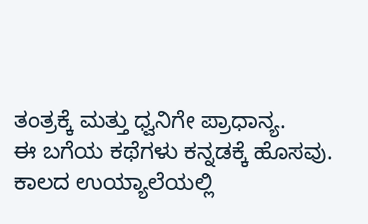ತಂತ್ರಕ್ಕೆ ಮತ್ತು ಧ್ವನಿಗೇ ಪ್ರಾಧಾನ್ಯ.
ಈ ಬಗೆಯ ಕಥೆಗಳು ಕನ್ನಡಕ್ಕೆ ಹೊಸವು. ಕಾಲದ ಉಯ್ಯಾಲೆಯಲ್ಲಿ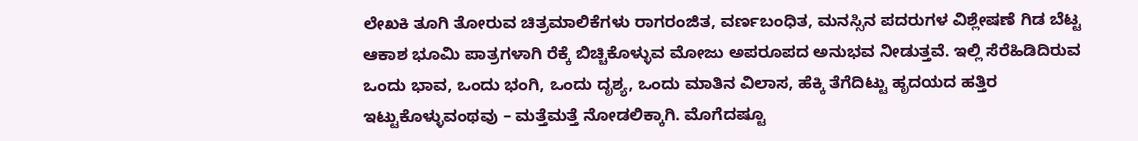ಲೇಖಕಿ ತೂಗಿ ತೋರುವ ಚಿತ್ರಮಾಲಿಕೆಗಳು ರಾಗರಂಜಿತ, ವರ್ಣಬಂಧಿತ, ಮನಸ್ಸಿನ ಪದರುಗಳ ವಿಶ್ಲೇಷಣೆ ಗಿಡ ಬೆಟ್ಟ ಆಕಾಶ ಭೂಮಿ ಪಾತ್ರಗಳಾಗಿ ರೆಕ್ಕೆ ಬಿಚ್ಚಿಕೊಳ್ಳುವ ಮೋಜು ಅಪರೂಪದ ಅನುಭವ ನೀಡುತ್ತವೆ. ಇಲ್ಲಿ ಸೆರೆಹಿಡಿದಿರುವ ಒಂದು ಭಾವ, ಒಂದು ಭಂಗಿ, ಒಂದು ದೃಶ್ಯ, ಒಂದು ಮಾತಿನ ವಿಲಾಸ, ಹೆಕ್ಕಿ ತೆಗೆದಿಟ್ಟು ಹೃದಯದ ಹತ್ತಿರ ಇಟ್ಟುಕೊಳ್ಳುವಂಥವು – ಮತ್ತೆಮತ್ತೆ ನೋಡಲಿಕ್ಕಾಗಿ. ಮೊಗೆದಷ್ಟೂ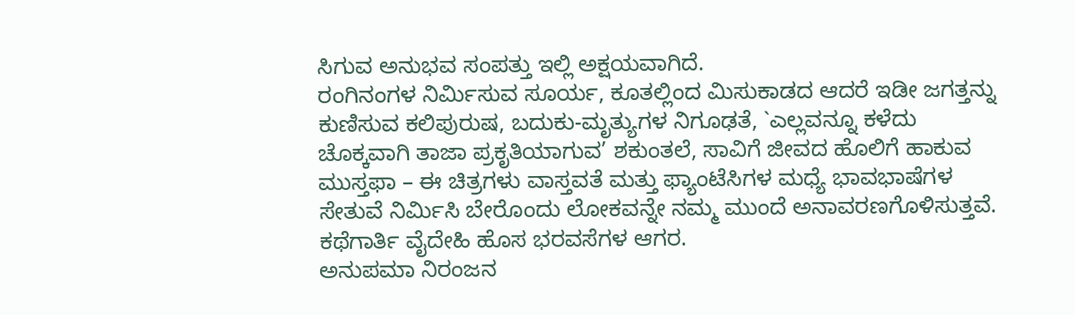ಸಿಗುವ ಅನುಭವ ಸಂಪತ್ತು ಇಲ್ಲಿ ಅಕ್ಷಯವಾಗಿದೆ.
ರಂಗಿನಂಗಳ ನಿರ್ಮಿಸುವ ಸೂರ್ಯ, ಕೂತಲ್ಲಿಂದ ಮಿಸುಕಾಡದ ಆದರೆ ಇಡೀ ಜಗತ್ತನ್ನು ಕುಣಿಸುವ ಕಲಿಪುರುಷ, ಬದುಕು-ಮೃತ್ಯುಗಳ ನಿಗೂಢತೆ, `ಎಲ್ಲವನ್ನೂ ಕಳೆದು ಚೊಕ್ಕವಾಗಿ ತಾಜಾ ಪ್ರಕೃತಿಯಾಗುವ’ ಶಕುಂತಲೆ, ಸಾವಿಗೆ ಜೀವದ ಹೊಲಿಗೆ ಹಾಕುವ ಮುಸ್ತಫಾ – ಈ ಚಿತ್ರಗಳು ವಾಸ್ತವತೆ ಮತ್ತು ಫ್ಯಾಂಟೆಸಿಗಳ ಮಧ್ಯೆ ಭಾವಭಾಷೆಗಳ ಸೇತುವೆ ನಿರ್ಮಿಸಿ ಬೇರೊಂದು ಲೋಕವನ್ನೇ ನಮ್ಮ ಮುಂದೆ ಅನಾವರಣಗೊಳಿಸುತ್ತವೆ.
ಕಥೆಗಾರ್ತಿ ವೈದೇಹಿ ಹೊಸ ಭರವಸೆಗಳ ಆಗರ.
ಅನುಪಮಾ ನಿರಂಜನ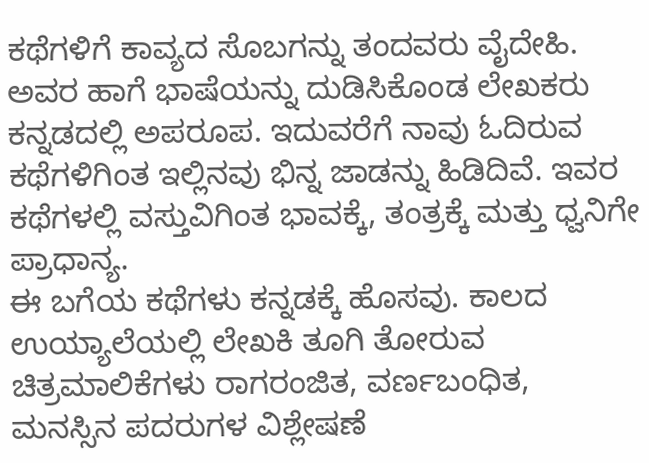ಕಥೆಗಳಿಗೆ ಕಾವ್ಯದ ಸೊಬಗನ್ನು ತಂದವರು ವೈದೇಹಿ. ಅವರ ಹಾಗೆ ಭಾಷೆಯನ್ನು ದುಡಿಸಿಕೊಂಡ ಲೇಖಕರು ಕನ್ನಡದಲ್ಲಿ ಅಪರೂಪ. ಇದುವರೆಗೆ ನಾವು ಓದಿರುವ ಕಥೆಗಳಿಗಿಂತ ಇಲ್ಲಿನವು ಭಿನ್ನ ಜಾಡನ್ನು ಹಿಡಿದಿವೆ. ಇವರ ಕಥೆಗಳಲ್ಲಿ ವಸ್ತುವಿಗಿಂತ ಭಾವಕ್ಕೆ, ತಂತ್ರಕ್ಕೆ ಮತ್ತು ಧ್ವನಿಗೇ ಪ್ರಾಧಾನ್ಯ.
ಈ ಬಗೆಯ ಕಥೆಗಳು ಕನ್ನಡಕ್ಕೆ ಹೊಸವು. ಕಾಲದ ಉಯ್ಯಾಲೆಯಲ್ಲಿ ಲೇಖಕಿ ತೂಗಿ ತೋರುವ ಚಿತ್ರಮಾಲಿಕೆಗಳು ರಾಗರಂಜಿತ, ವರ್ಣಬಂಧಿತ, ಮನಸ್ಸಿನ ಪದರುಗಳ ವಿಶ್ಲೇಷಣೆ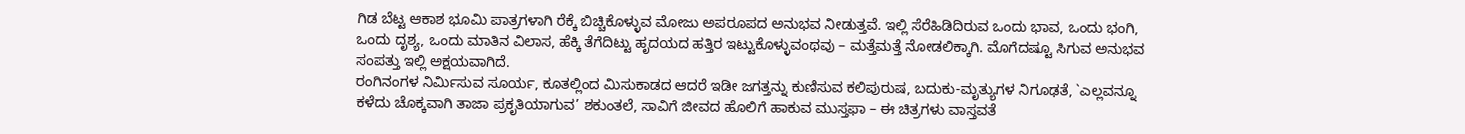ಗಿಡ ಬೆಟ್ಟ ಆಕಾಶ ಭೂಮಿ ಪಾತ್ರಗಳಾಗಿ ರೆಕ್ಕೆ ಬಿಚ್ಚಿಕೊಳ್ಳುವ ಮೋಜು ಅಪರೂಪದ ಅನುಭವ ನೀಡುತ್ತವೆ. ಇಲ್ಲಿ ಸೆರೆಹಿಡಿದಿರುವ ಒಂದು ಭಾವ, ಒಂದು ಭಂಗಿ, ಒಂದು ದೃಶ್ಯ, ಒಂದು ಮಾತಿನ ವಿಲಾಸ, ಹೆಕ್ಕಿ ತೆಗೆದಿಟ್ಟು ಹೃದಯದ ಹತ್ತಿರ ಇಟ್ಟುಕೊಳ್ಳುವಂಥವು – ಮತ್ತೆಮತ್ತೆ ನೋಡಲಿಕ್ಕಾಗಿ. ಮೊಗೆದಷ್ಟೂ ಸಿಗುವ ಅನುಭವ ಸಂಪತ್ತು ಇಲ್ಲಿ ಅಕ್ಷಯವಾಗಿದೆ.
ರಂಗಿನಂಗಳ ನಿರ್ಮಿಸುವ ಸೂರ್ಯ, ಕೂತಲ್ಲಿಂದ ಮಿಸುಕಾಡದ ಆದರೆ ಇಡೀ ಜಗತ್ತನ್ನು ಕುಣಿಸುವ ಕಲಿಪುರುಷ, ಬದುಕು-ಮೃತ್ಯುಗಳ ನಿಗೂಢತೆ, `ಎಲ್ಲವನ್ನೂ ಕಳೆದು ಚೊಕ್ಕವಾಗಿ ತಾಜಾ ಪ್ರಕೃತಿಯಾಗುವ’ ಶಕುಂತಲೆ, ಸಾವಿಗೆ ಜೀವದ ಹೊಲಿಗೆ ಹಾಕುವ ಮುಸ್ತಫಾ – ಈ ಚಿತ್ರಗಳು ವಾಸ್ತವತೆ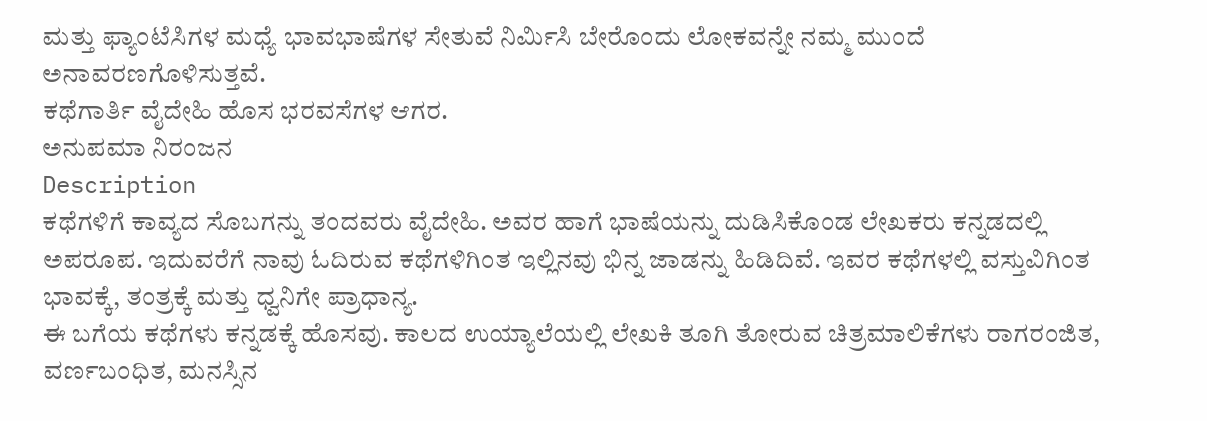ಮತ್ತು ಫ್ಯಾಂಟೆಸಿಗಳ ಮಧ್ಯೆ ಭಾವಭಾಷೆಗಳ ಸೇತುವೆ ನಿರ್ಮಿಸಿ ಬೇರೊಂದು ಲೋಕವನ್ನೇ ನಮ್ಮ ಮುಂದೆ ಅನಾವರಣಗೊಳಿಸುತ್ತವೆ.
ಕಥೆಗಾರ್ತಿ ವೈದೇಹಿ ಹೊಸ ಭರವಸೆಗಳ ಆಗರ.
ಅನುಪಮಾ ನಿರಂಜನ
Description
ಕಥೆಗಳಿಗೆ ಕಾವ್ಯದ ಸೊಬಗನ್ನು ತಂದವರು ವೈದೇಹಿ. ಅವರ ಹಾಗೆ ಭಾಷೆಯನ್ನು ದುಡಿಸಿಕೊಂಡ ಲೇಖಕರು ಕನ್ನಡದಲ್ಲಿ ಅಪರೂಪ. ಇದುವರೆಗೆ ನಾವು ಓದಿರುವ ಕಥೆಗಳಿಗಿಂತ ಇಲ್ಲಿನವು ಭಿನ್ನ ಜಾಡನ್ನು ಹಿಡಿದಿವೆ. ಇವರ ಕಥೆಗಳಲ್ಲಿ ವಸ್ತುವಿಗಿಂತ ಭಾವಕ್ಕೆ, ತಂತ್ರಕ್ಕೆ ಮತ್ತು ಧ್ವನಿಗೇ ಪ್ರಾಧಾನ್ಯ.
ಈ ಬಗೆಯ ಕಥೆಗಳು ಕನ್ನಡಕ್ಕೆ ಹೊಸವು. ಕಾಲದ ಉಯ್ಯಾಲೆಯಲ್ಲಿ ಲೇಖಕಿ ತೂಗಿ ತೋರುವ ಚಿತ್ರಮಾಲಿಕೆಗಳು ರಾಗರಂಜಿತ, ವರ್ಣಬಂಧಿತ, ಮನಸ್ಸಿನ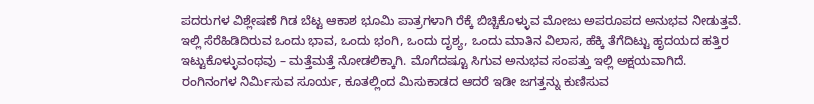ಪದರುಗಳ ವಿಶ್ಲೇಷಣೆ ಗಿಡ ಬೆಟ್ಟ ಆಕಾಶ ಭೂಮಿ ಪಾತ್ರಗಳಾಗಿ ರೆಕ್ಕೆ ಬಿಚ್ಚಿಕೊಳ್ಳುವ ಮೋಜು ಅಪರೂಪದ ಅನುಭವ ನೀಡುತ್ತವೆ. ಇಲ್ಲಿ ಸೆರೆಹಿಡಿದಿರುವ ಒಂದು ಭಾವ, ಒಂದು ಭಂಗಿ, ಒಂದು ದೃಶ್ಯ, ಒಂದು ಮಾತಿನ ವಿಲಾಸ, ಹೆಕ್ಕಿ ತೆಗೆದಿಟ್ಟು ಹೃದಯದ ಹತ್ತಿರ ಇಟ್ಟುಕೊಳ್ಳುವಂಥವು – ಮತ್ತೆಮತ್ತೆ ನೋಡಲಿಕ್ಕಾಗಿ. ಮೊಗೆದಷ್ಟೂ ಸಿಗುವ ಅನುಭವ ಸಂಪತ್ತು ಇಲ್ಲಿ ಅಕ್ಷಯವಾಗಿದೆ.
ರಂಗಿನಂಗಳ ನಿರ್ಮಿಸುವ ಸೂರ್ಯ, ಕೂತಲ್ಲಿಂದ ಮಿಸುಕಾಡದ ಆದರೆ ಇಡೀ ಜಗತ್ತನ್ನು ಕುಣಿಸುವ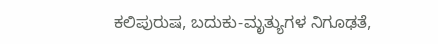ಕಲಿಪುರುಷ, ಬದುಕು-ಮೃತ್ಯುಗಳ ನಿಗೂಢತೆ,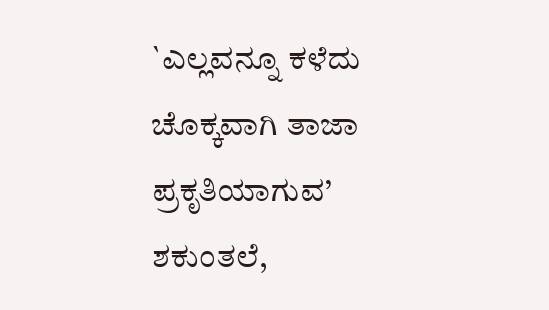`ಎಲ್ಲವನ್ನೂ ಕಳೆದು ಚೊಕ್ಕವಾಗಿ ತಾಜಾ ಪ್ರಕೃತಿಯಾಗುವ’ ಶಕುಂತಲೆ,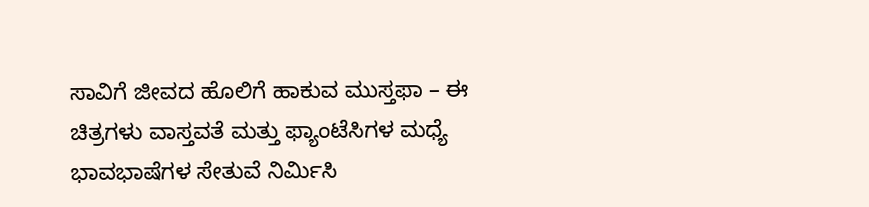ಸಾವಿಗೆ ಜೀವದ ಹೊಲಿಗೆ ಹಾಕುವ ಮುಸ್ತಫಾ – ಈ ಚಿತ್ರಗಳು ವಾಸ್ತವತೆ ಮತ್ತು ಫ್ಯಾಂಟೆಸಿಗಳ ಮಧ್ಯೆ ಭಾವಭಾಷೆಗಳ ಸೇತುವೆ ನಿರ್ಮಿಸಿ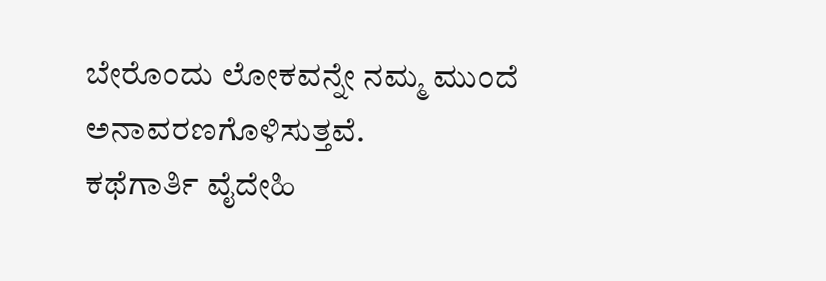ಬೇರೊಂದು ಲೋಕವನ್ನೇ ನಮ್ಮ ಮುಂದೆ ಅನಾವರಣಗೊಳಿಸುತ್ತವೆ.
ಕಥೆಗಾರ್ತಿ ವೈದೇಹಿ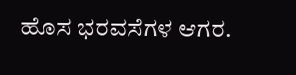ಹೊಸ ಭರವಸೆಗಳ ಆಗರ.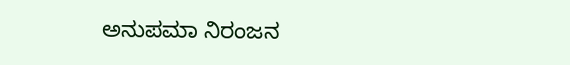ಅನುಪಮಾ ನಿರಂಜನ